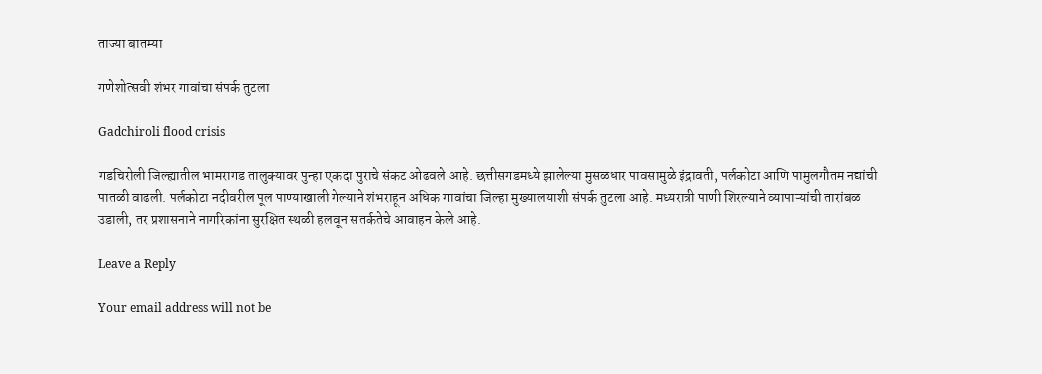ताज्या बातम्या

गणेशोत्सवी शंभर गावांचा संपर्क तुटला

Gadchiroli flood crisis

गडचिरोली जिल्ह्यातील भामरागड तालुक्यावर पुन्हा एकदा पुराचे संकट ओढवले आहे. छत्तीसगडमध्ये झालेल्या मुसळधार पावसामुळे इंद्रावती, पर्लकोटा आणि पामुलगौतम नद्यांची पातळी वाढली. पर्लकोटा नदीवरील पूल पाण्याखाली गेल्याने शंभराहून अधिक गावांचा जिल्हा मुख्यालयाशी संपर्क तुटला आहे. मध्यरात्री पाणी शिरल्याने व्यापाऱ्यांची तारांबळ उडाली, तर प्रशासनाने नागरिकांना सुरक्षित स्थळी हलवून सतर्कतेचे आवाहन केले आहे.

Leave a Reply

Your email address will not be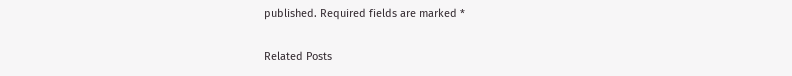published. Required fields are marked *

Related Posts